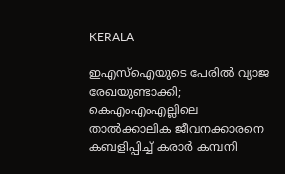KERALA

ഇഎസ്ഐയുടെ പേരിൽ വ്യാജ രേഖയുണ്ടാക്കി; കെഎംഎംഎല്ലിലെ താൽക്കാലിക ജീവനക്കാരനെ കബളിപ്പിച്ച് കരാർ കമ്പനി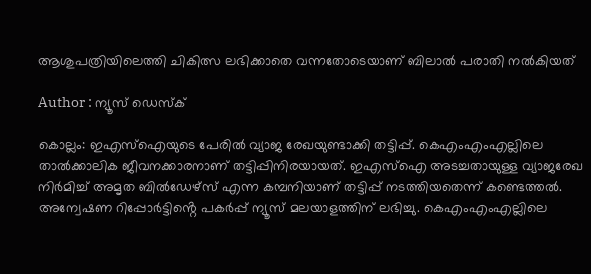ആശുപത്രിയിലെത്തി ചികിത്സ ലഭിക്കാതെ വന്നതോടെയാണ് ബിലാൽ പരാതി നൽകിയത്

Author : ന്യൂസ് ഡെസ്ക്

കൊല്ലം: ഇഎസ്ഐയുടെ പേരിൽ വ്യാജ രേഖയുണ്ടാക്കി തട്ടിപ്പ്. കെഎംഎംഎല്ലിലെ താൽക്കാലിക ജീവനക്കാരനാണ് തട്ടിപ്പിനിരയായത്. ഇഎസ്ഐ അടച്ചതായുള്ള വ്യാജരേഖ നിർമിച്ച് അമൃത ബിൽഡേഴ്സ് എന്ന കമ്പനിയാണ് തട്ടിപ്പ് നടത്തിയതെന്ന് കണ്ടെത്തൽ. അന്വേഷണ റിപ്പോർട്ടിൻ്റെ പകർപ്പ് ന്യൂസ് മലയാളത്തിന് ലഭിച്ചു. കെഎംഎംഎല്ലിലെ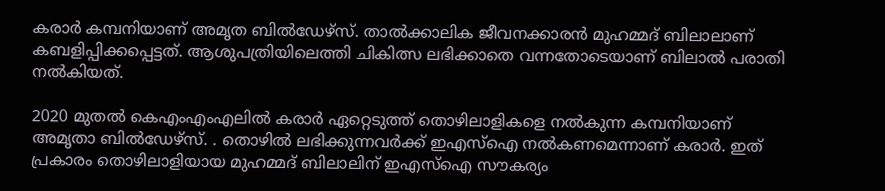കരാർ കമ്പനിയാണ് അമൃത ബിൽഡേഴ്സ്. താൽക്കാലിക ജീവനക്കാരൻ മുഹമ്മദ് ബിലാലാണ് കബളിപ്പിക്കപ്പെട്ടത്. ആശുപത്രിയിലെത്തി ചികിത്സ ലഭിക്കാതെ വന്നതോടെയാണ് ബിലാൽ പരാതി നൽകിയത്.

2020 മുതൽ കെഎംഎംഎലിൽ കരാർ ഏറ്റെടുത്ത് തൊഴിലാളികളെ നൽകുന്ന കമ്പനിയാണ് അമൃതാ ബിൽഡേഴ്സ്. . തൊഴിൽ ലഭിക്കുന്നവർക്ക് ഇഎസ്ഐ നൽകണമെന്നാണ് കരാർ. ഇത് പ്രകാരം തൊഴിലാളിയായ മുഹമ്മദ് ബിലാലിന് ഇഎസ്ഐ സൗകര്യം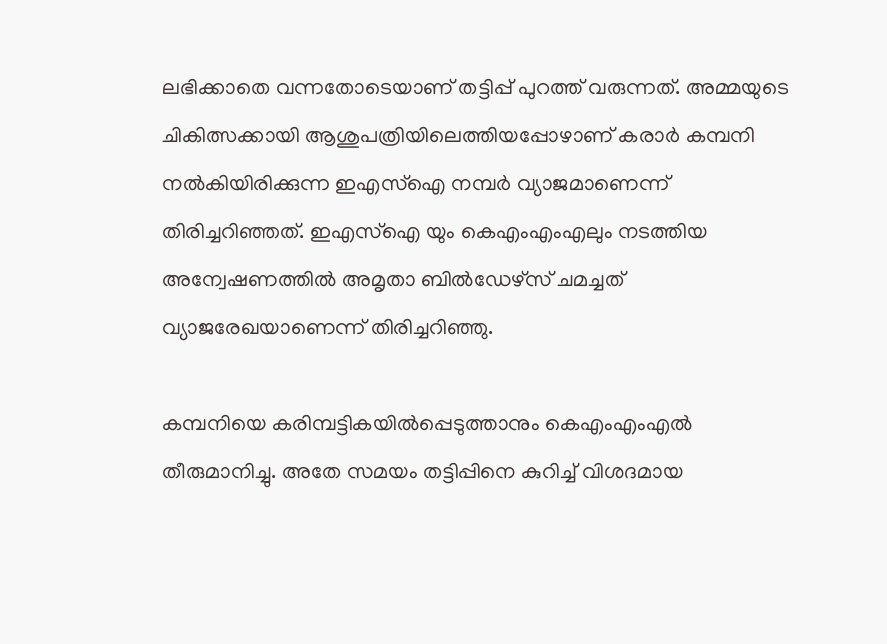ലഭിക്കാതെ വന്നതോടെയാണ് തട്ടിപ്പ് പുറത്ത് വരുന്നത്. അമ്മയുടെ ചികിത്സക്കായി ആശുപത്രിയിലെത്തിയപ്പോഴാണ് കരാർ കമ്പനി നൽകിയിരിക്കുന്ന ഇഎസ്ഐ നമ്പർ വ്യാജമാണെന്ന് തിരിച്ചറിഞ്ഞത്. ഇഎസ്ഐ യും കെഎംഎംഎലും നടത്തിയ അന്വേഷണത്തിൽ അമൃതാ ബിൽഡേഴ്സ് ചമച്ചത് വ്യാജരേഖയാണെന്ന് തിരിച്ചറിഞ്ഞു.

കമ്പനിയെ കരിമ്പട്ടികയിൽപ്പെടുത്താനും കെഎംഎംഎൽ തീരുമാനിച്ചു. അതേ സമയം തട്ടിപ്പിനെ കുറിച്ച് വിശദമായ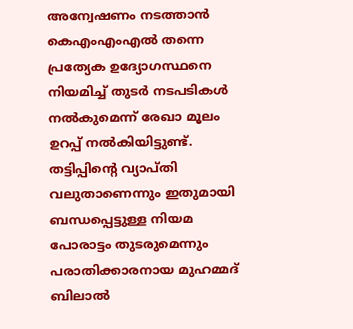അന്വേഷണം നടത്താൻ കെഎംഎംഎൽ തന്നെ പ്രത്യേക ഉദ്യോഗസ്ഥനെ നിയമിച്ച് തുടർ നടപടികൾ നൽകുമെന്ന് രേഖാ മൂലം ഉറപ്പ് നൽകിയിട്ടുണ്ട്. തട്ടിപ്പിൻ്റെ വ്യാപ്തി വലുതാണെന്നും ഇതുമായി ബന്ധപ്പെട്ടുള്ള നിയമ പോരാട്ടം തുടരുമെന്നും പരാതിക്കാരനായ മുഹമ്മദ് ബിലാൽ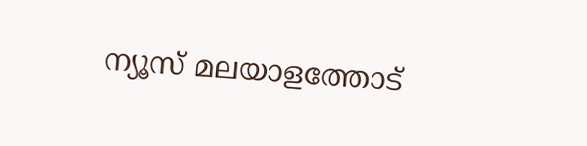ന്യൂസ് മലയാളത്തോട്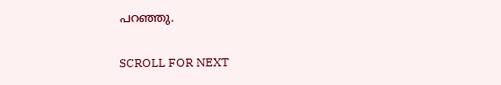പറഞ്ഞു.

SCROLL FOR NEXT